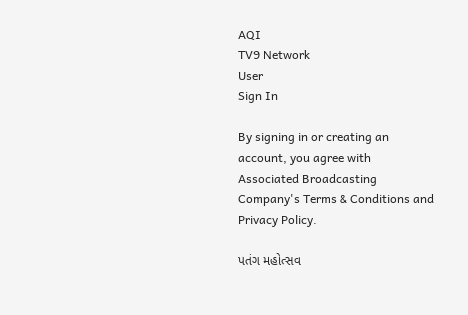AQI
TV9 Network
User
Sign In

By signing in or creating an account, you agree with Associated Broadcasting Company's Terms & Conditions and Privacy Policy.

પતંગ મહોત્સવ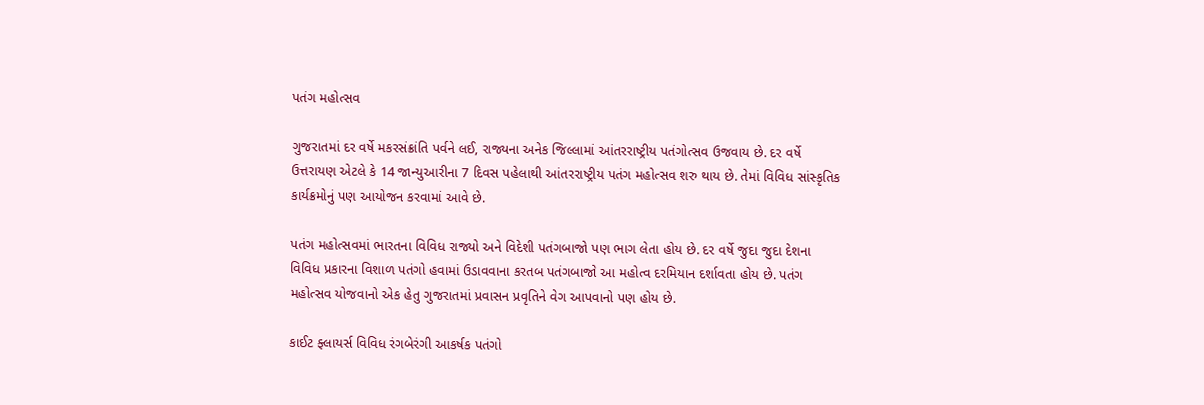પતંગ મહોત્સવ

ગુજરાતમાં દર વર્ષે મકરસંક્રાંતિ પર્વને લઈ, રાજ્યના અનેક જિલ્લામાં આંતરરાષ્ટ્રીય પતંગોત્સવ ઉજવાય છે. દર વર્ષે ઉત્તરાયણ એટલે કે 14 જાન્યુઆરીના 7 દિવસ પહેલાથી આંતરરાષ્ટ્રીય પતંગ મહોત્સવ શરુ થાય છે. તેમાં વિવિધ સાંસ્કૃતિક કાર્યક્રમોનું પણ આયોજન કરવામાં આવે છે.

પતંગ મહોત્સવમાં ભારતના વિવિધ રાજ્યો અને વિદેશી પતંગબાજો પણ ભાગ લેતા હોય છે. દર વર્ષે જુદા જુદા દેશના વિવિધ પ્રકારના વિશાળ પતંગો હવામાં ઉડાવવાના કરતબ પતંગબાજો આ મહોત્વ દરમિયાન દર્શાવતા હોય છે. પતંગ મહોત્સવ યોજવાનો એક હેતુ ગુજરાતમાં પ્રવાસન પ્રવૃતિને વેગ આપવાનો પણ હોય છે.

કાઈટ ફ્લાયર્સ વિવિધ રંગબેરંગી આકર્ષક પતંગો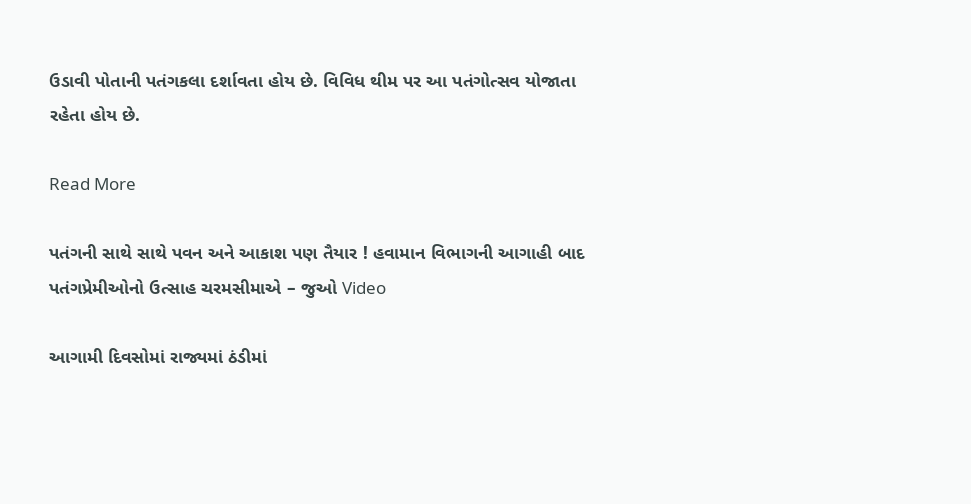ઉડાવી પોતાની પતંગકલા દર્શાવતા હોય છે. વિવિધ થીમ પર આ પતંગોત્સવ યોજાતા રહેતા હોય છે.

Read More

પતંગની સાથે સાથે પવન અને આકાશ પણ તૈયાર ! હવામાન વિભાગની આગાહી બાદ પતંગપ્રેમીઓનો ઉત્સાહ ચરમસીમાએ – જુઓ Video

આગામી દિવસોમાં રાજ્યમાં ઠંડીમાં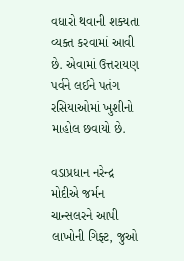વધારો થવાની શક્યતા વ્યક્ત કરવામાં આવી છે. એવામાં ઉત્તરાયણ પર્વને લઈને પતંગ રસિયાઓમાં ખુશીનો માહોલ છવાયો છે.

વડાપ્રધાન નરેન્દ્ર મોદીએ જર્મન ચાન્સલરને આપી લાખોની ગિફ્ટ, જુઓ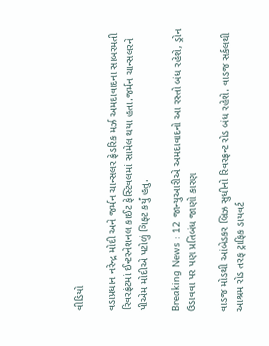વીડિયો

વડાપ્રધાન નરેન્દ્ર મોદી અને જર્મન ચાન્સલર ફ્રેડરિક મર્ઝ અમદાવાદના સાબરમતી રિવરફ્રંટમાં ઈન્ટરનેશનલ કાઈટ ફેસ્ટિવલમાં સામેલ થયા હતા.જર્મન ચાન્સલરને પીએમ મોદીએ પટોળું ગિફ્ટ કર્યું હતુ.

Breaking News : 12 જાન્યુઆરીએ અમદાવાદનો આ રસ્તો બંધ રહેશે, ડ્રોન ઉડાવવા પર પણ પ્રતિબંધ જાણો કારણ

વાડજ મોડથી આંબેડકર બ્રિઝ સુધીનો રિવરફ્રન્ટ રોડ બંધ રહેશે. વાડજ સર્કલથી આશ્રમ રોડ તરફ ટ્રાફિક ડાયવર્ટ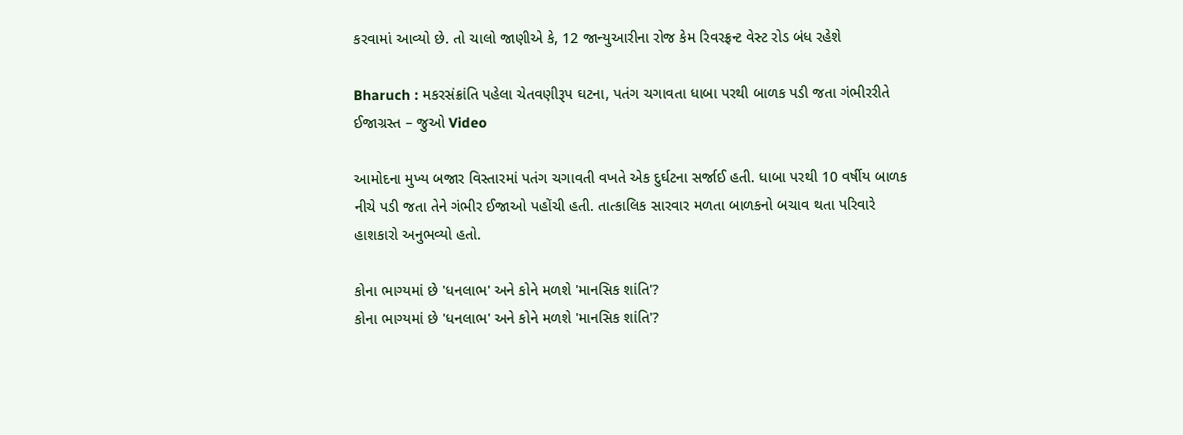કરવામાં આવ્યો છે. તો ચાલો જાણીએ કે, 12 જાન્યુઆરીના રોજ કેમ રિવરફ્રન્ટ વેસ્ટ રોડ બંધ રહેશે

Bharuch : મકરસંક્રાંતિ પહેલા ચેતવણીરૂપ ઘટના, પતંગ ચગાવતા ધાબા પરથી બાળક પડી જતા ગંભીરરીતે ઈજાગ્રસ્ત – જુઓ Video

આમોદના મુખ્ય બજાર વિસ્તારમાં પતંગ ચગાવતી વખતે એક દુર્ઘટના સર્જાઈ હતી. ધાબા પરથી 10 વર્ષીય બાળક નીચે પડી જતા તેને ગંભીર ઈજાઓ પહોંચી હતી. તાત્કાલિક સારવાર મળતા બાળકનો બચાવ થતા પરિવારે હાશકારો અનુભવ્યો હતો.

કોના ભાગ્યમાં છે 'ધનલાભ' અને કોને મળશે 'માનસિક શાંતિ'?
કોના ભાગ્યમાં છે 'ધનલાભ' અને કોને મળશે 'માનસિક શાંતિ'?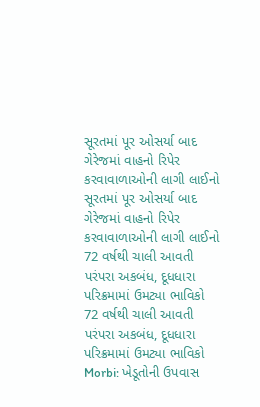સૂરતમાં પૂર ઓસર્યા બાદ ગેરેજમાં વાહનો રિપેર કરવાવાળાઓની લાગી લાઈનો
સૂરતમાં પૂર ઓસર્યા બાદ ગેરેજમાં વાહનો રિપેર કરવાવાળાઓની લાગી લાઈનો
72 વર્ષથી ચાલી આવતી પરંપરા અકબંધ, દૂધધારા પરિક્રમામાં ઉમટ્યા ભાવિકો
72 વર્ષથી ચાલી આવતી પરંપરા અકબંધ, દૂધધારા પરિક્રમામાં ઉમટ્યા ભાવિકો
Morbi: ખેડૂતોની ઉપવાસ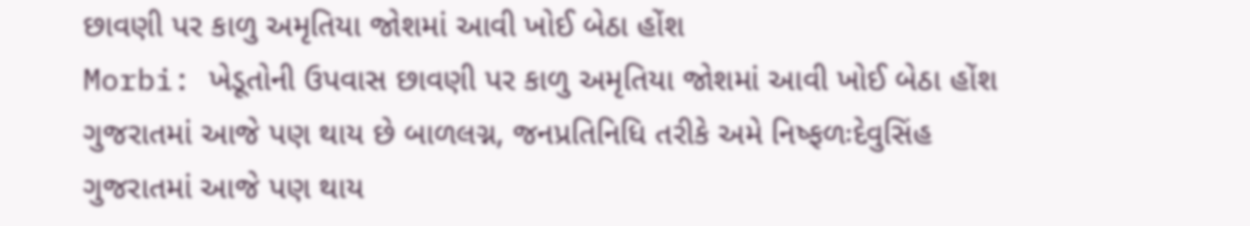છાવણી પર કાળુ અમૃતિયા જોશમાં આવી ખોઈ બેઠા હોંશ
Morbi: ખેડૂતોની ઉપવાસ છાવણી પર કાળુ અમૃતિયા જોશમાં આવી ખોઈ બેઠા હોંશ
ગુજરાતમાં આજે પણ થાય છે બાળલગ્ન, જનપ્રતિનિધિ તરીકે અમે નિષ્ફળઃદેવુસિંહ
ગુજરાતમાં આજે પણ થાય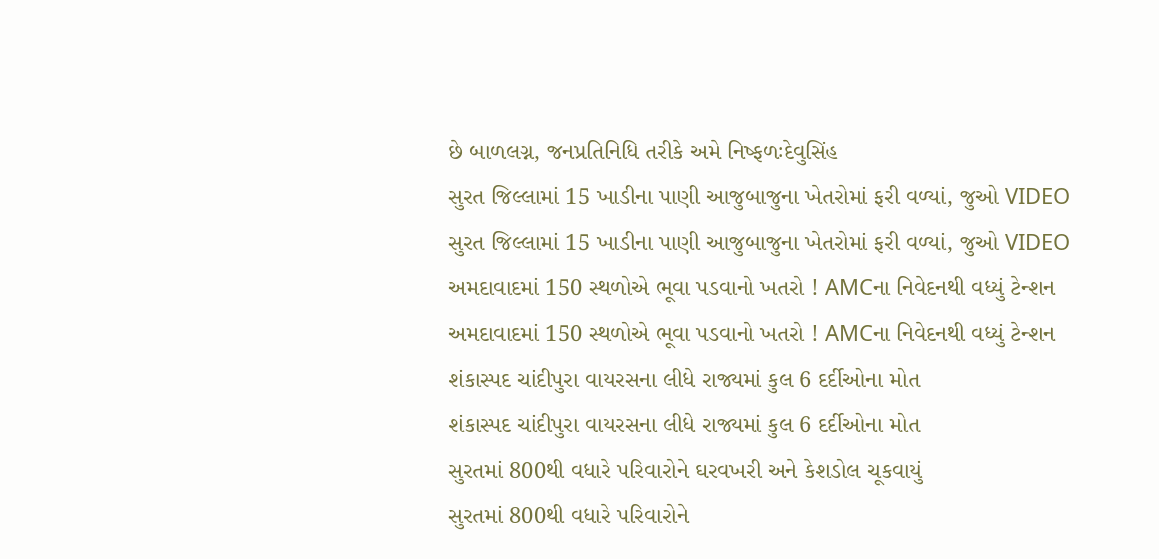છે બાળલગ્ન, જનપ્રતિનિધિ તરીકે અમે નિષ્ફળઃદેવુસિંહ
સુરત જિલ્લામાં 15 ખાડીના પાણી આજુબાજુના ખેતરોમાં ફરી વળ્યાં, જુઓ VIDEO
સુરત જિલ્લામાં 15 ખાડીના પાણી આજુબાજુના ખેતરોમાં ફરી વળ્યાં, જુઓ VIDEO
અમદાવાદમાં 150 સ્થળોએ ભૂવા પડવાનો ખતરો ! AMCના નિવેદનથી વધ્યું ટેન્શન
અમદાવાદમાં 150 સ્થળોએ ભૂવા પડવાનો ખતરો ! AMCના નિવેદનથી વધ્યું ટેન્શન
શંકાસ્પદ ચાંદીપુરા વાયરસના લીધે રાજ્યમાં કુલ 6 દર્દીઓના મોત
શંકાસ્પદ ચાંદીપુરા વાયરસના લીધે રાજ્યમાં કુલ 6 દર્દીઓના મોત
સુરતમાં 800થી વધારે પરિવારોને ઘરવખરી અને કેશડોલ ચૂકવાયું
સુરતમાં 800થી વધારે પરિવારોને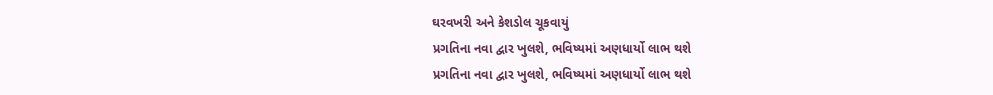ઘરવખરી અને કેશડોલ ચૂકવાયું
પ્રગતિના નવા દ્વાર ખુલશે, ભવિષ્યમાં અણધાર્યો લાભ થશે
પ્રગતિના નવા દ્વાર ખુલશે, ભવિષ્યમાં અણધાર્યો લાભ થશે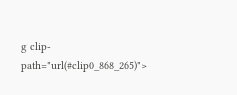g clip-path="url(#clip0_868_265)">